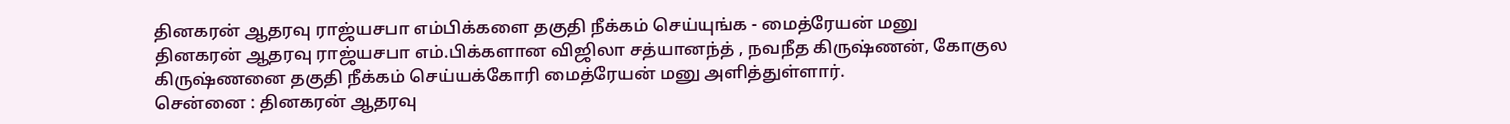தினகரன் ஆதரவு ராஜ்யசபா எம்பிக்களை தகுதி நீக்கம் செய்யுங்க - மைத்ரேயன் மனு
தினகரன் ஆதரவு ராஜ்யசபா எம்.பிக்களான விஜிலா சத்யானந்த் , நவநீத கிருஷ்ணன், கோகுல கிருஷ்ணனை தகுதி நீக்கம் செய்யக்கோரி மைத்ரேயன் மனு அளித்துள்ளார்.
சென்னை : தினகரன் ஆதரவு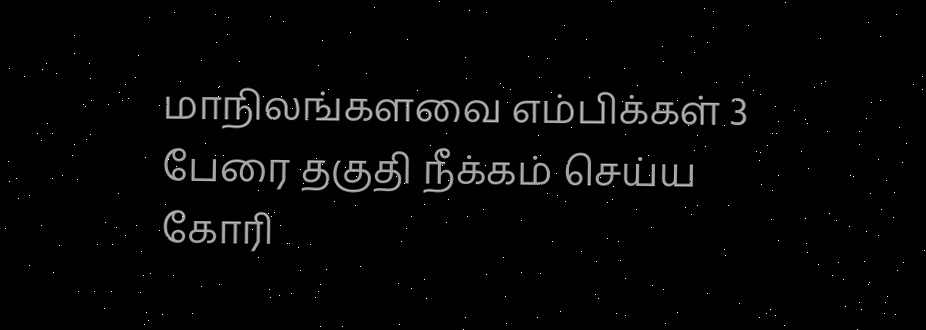மாநிலங்களவை எம்பிக்கள் 3 பேரை தகுதி நீக்கம் செய்ய கோரி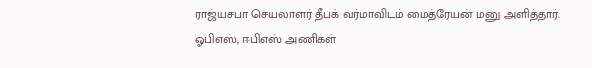ராஜ்யசபா செயலாளர் தீபக் வர்மாவிடம் மைத்ரேயன் மனு அளித்தார்.
ஓபிஎஸ், ஈபிஎஸ் அணிகள்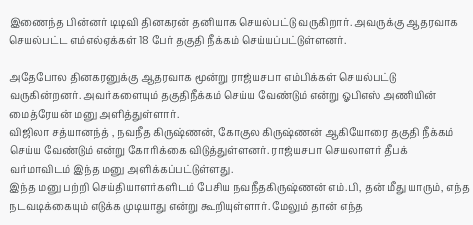இணைந்த பின்னர் டிடிவி தினகரன் தனியாக செயல்பட்டு வருகிறார். அவருக்கு ஆதரவாக செயல்பட்ட எம்எல்ஏக்கள் 18 பேர் தகுதி நீக்கம் செய்யப்பட்டுள்ளனர்.

அதேபோல தினகரனுக்கு ஆதரவாக மூன்று ராஜ்யசபா எம்பிக்கள் செயல்பட்டு வருகின்றனர். அவர்களையும் தகுதிநீக்கம் செய்ய வேண்டும் என்று ஓபிஎஸ் அணியின் மைத்ரேயன் மனு அளித்துள்ளார்.
விஜிலா சத்யானந்த் , நவநீத கிருஷ்ணன், கோகுல கிருஷ்ணன் ஆகியோரை தகுதி நீக்கம் செய்ய வேண்டும் என்று கோரிக்கை விடுத்துள்ளனர். ராஜ்யசபா செயலாளர் தீபக் வர்மாவிடம் இந்த மனு அளிக்கப்பட்டுள்ளது.
இந்த மனு பற்றி செய்தியாளர்களிடம் பேசிய நவநீதகிருஷ்ணன் எம்.பி, தன் மீது யாரும், எந்த நடவடிக்கையும் எடுக்க முடியாது என்று கூறியுள்ளார். மேலும் தான் எந்த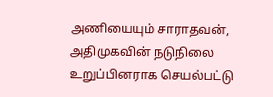அணியையும் சாராதவன், அதிமுகவின் நடுநிலை உறுப்பினராக செயல்பட்டு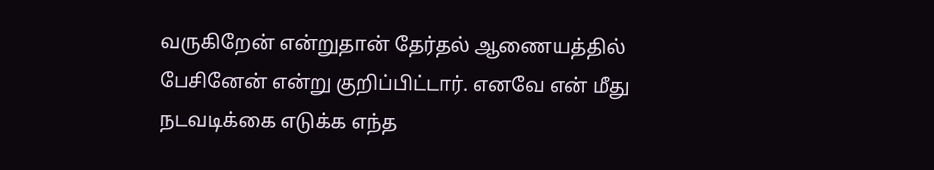வருகிறேன் என்றுதான் தேர்தல் ஆணையத்தில் பேசினேன் என்று குறிப்பிட்டார். எனவே என் மீது நடவடிக்கை எடுக்க எந்த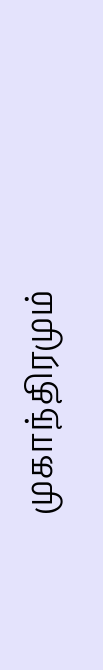முகாந்திரமும்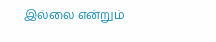இல்லை என்றும்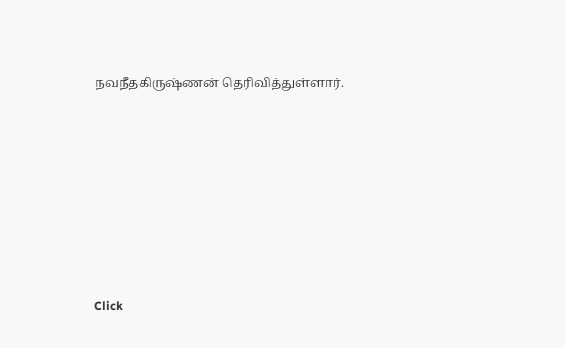நவநீதகிருஷ்ணன் தெரிவித்துள்ளார்.












Click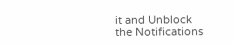it and Unblock the Notifications